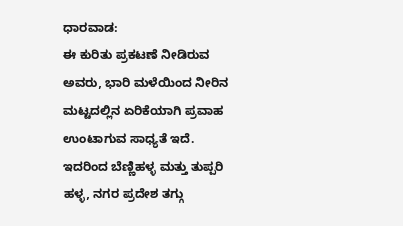ಧಾರವಾಡ:
ಈ ಕುರಿತು ಪ್ರಕಟಣೆ ನೀಡಿರುವ ಅವರು, ಭಾರಿ ಮಳೆಯಿಂದ ನೀರಿನ ಮಟ್ಟದಲ್ಲಿನ ಏರಿಕೆಯಾಗಿ ಪ್ರವಾಹ ಉಂಟಾಗುವ ಸಾಧ್ಯತೆ ಇದೆ. ಇದರಿಂದ ಬೆಣ್ಣಿಹಳ್ಳ ಮತ್ತು ತುಪ್ಪರಿ ಹಳ್ಳ, ನಗರ ಪ್ರದೇಶ ತಗ್ಗು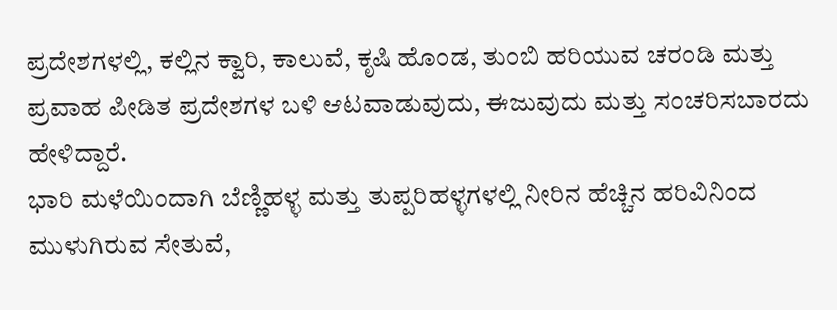ಪ್ರದೇಶಗಳಲ್ಲಿ, ಕಲ್ಲಿನ ಕ್ವಾರಿ, ಕಾಲುವೆ, ಕೃಷಿ ಹೊಂಡ, ತುಂಬಿ ಹರಿಯುವ ಚರಂಡಿ ಮತ್ತು ಪ್ರವಾಹ ಪೀಡಿತ ಪ್ರದೇಶಗಳ ಬಳಿ ಆಟವಾಡುವುದು, ಈಜುವುದು ಮತ್ತು ಸಂಚರಿಸಬಾರದು ಹೇಳಿದ್ದಾರೆ.
ಭಾರಿ ಮಳೆಯಿಂದಾಗಿ ಬೆಣ್ಣಿಹಳ್ಳ ಮತ್ತು ತುಪ್ಪರಿಹಳ್ಳಗಳಲ್ಲಿ ನೀರಿನ ಹೆಚ್ಚಿನ ಹರಿವಿನಿಂದ ಮುಳುಗಿರುವ ಸೇತುವೆ,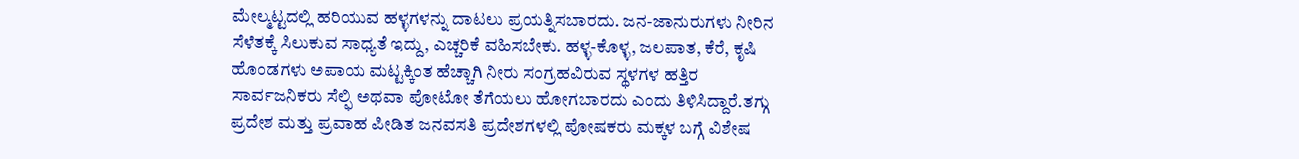ಮೇಲ್ಮಟ್ಟದಲ್ಲಿ ಹರಿಯುವ ಹಳ್ಳಗಳನ್ನು ದಾಟಲು ಪ್ರಯತ್ನಿಸಬಾರದು. ಜನ-ಜಾನುರುಗಳು ನೀರಿನ ಸೆಳೆತಕ್ಕೆ ಸಿಲುಕುವ ಸಾಧ್ಯತೆ ಇದ್ದು, ಎಚ್ಚರಿಕೆ ವಹಿಸಬೇಕು. ಹಳ್ಳ-ಕೊಳ್ಳ, ಜಲಪಾತ, ಕೆರೆ, ಕೃಷಿ ಹೊಂಡಗಳು ಅಪಾಯ ಮಟ್ಟಕ್ಕಿಂತ ಹೆಚ್ಚಾಗಿ ನೀರು ಸಂಗ್ರಹವಿರುವ ಸ್ಥಳಗಳ ಹತ್ತಿರ ಸಾರ್ವಜನಿಕರು ಸೆಲ್ಫಿ ಅಥವಾ ಪೋಟೋ ತೆಗೆಯಲು ಹೋಗಬಾರದು ಎಂದು ತಿಳಿಸಿದ್ದಾರೆ.ತಗ್ಗು ಪ್ರದೇಶ ಮತ್ತು ಪ್ರವಾಹ ಪೀಡಿತ ಜನವಸತಿ ಪ್ರದೇಶಗಳಲ್ಲಿ ಪೋಷಕರು ಮಕ್ಕಳ ಬಗ್ಗೆ ವಿಶೇಷ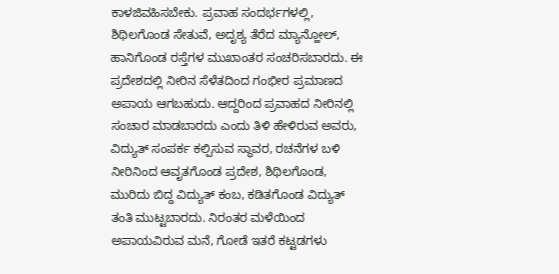ಕಾಳಜಿವಹಿಸಬೇಕು. ಪ್ರವಾಹ ಸಂದರ್ಭಗಳಲ್ಲಿ, ಶಿಥಿಲಗೊಂಡ ಸೇತುವೆ, ಅದೃಶ್ಯ ತೆರೆದ ಮ್ಯಾನ್ಹೋಲ್, ಹಾನಿಗೊಂಡ ರಸ್ತೆಗಳ ಮುಖಾಂತರ ಸಂಚರಿಸಬಾರದು. ಈ ಪ್ರದೇಶದಲ್ಲಿ ನೀರಿನ ಸೆಳೆತದಿಂದ ಗಂಭೀರ ಪ್ರಮಾಣದ ಅಪಾಯ ಆಗಬಹುದು. ಆದ್ದರಿಂದ ಪ್ರವಾಹದ ನೀರಿನಲ್ಲಿ ಸಂಚಾರ ಮಾಡಬಾರದು ಎಂದು ತಿಳಿ ಹೇಳಿರುವ ಅವರು, ವಿದ್ಯುತ್ ಸಂಪರ್ಕ ಕಲ್ಪಿಸುವ ಸ್ಥಾವರ, ರಚನೆಗಳ ಬಳಿ ನೀರಿನಿಂದ ಆವೃತಗೊಂಡ ಪ್ರದೇಶ, ಶಿಥಿಲಗೊಂಡ, ಮುರಿದು ಬಿದ್ದ ವಿದ್ಯುತ್ ಕಂಬ, ಕಡಿತಗೊಂಡ ವಿದ್ಯುತ್ ತಂತಿ ಮುಟ್ಟಬಾರದು. ನಿರಂತರ ಮಳೆಯಿಂದ ಅಪಾಯವಿರುವ ಮನೆ, ಗೋಡೆ ಇತರೆ ಕಟ್ಟಡಗಳು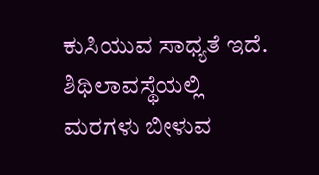ಕುಸಿಯುವ ಸಾಧ್ಯತೆ ಇದೆ. ಶಿಥಿಲಾವಸ್ಥೆಯಲ್ಲಿ ಮರಗಳು ಬೀಳುವ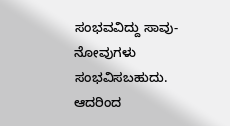ಸಂಭವವಿದ್ದು ಸಾವು-ನೋವುಗಳು ಸಂಭವಿಸಬಹುದು. ಆದರಿಂದ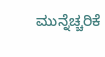ಮುನ್ನೆಚ್ಚರಿಕೆ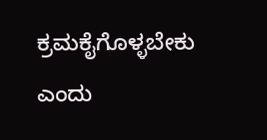ಕ್ರಮಕೈಗೊಳ್ಳಬೇಕು ಎಂದು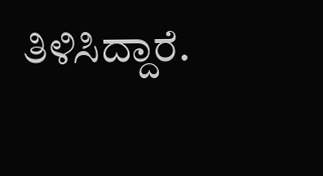ತಿಳಿಸಿದ್ದಾರೆ.